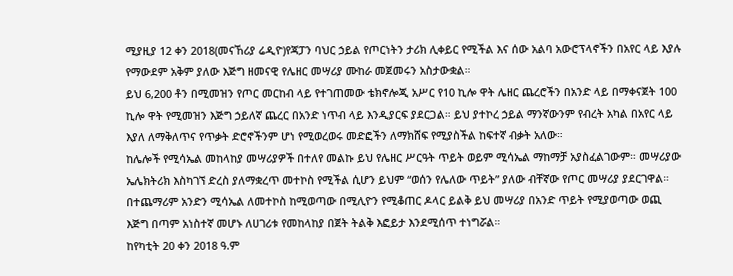ሚያዚያ 12 ቀን 2018(መናኸሪያ ሬዲዮ)የጃፓን ባህር ኃይል የጦርነትን ታሪክ ሊቀይር የሚችል እና ሰው አልባ አውሮፕላኖችን በአየር ላይ እያሉ የማውደም አቅም ያለው እጅግ ዘመናዊ የሌዘር መሣሪያ ሙከራ መጀመሩን አስታውቋል።
ይህ 6,200 ቶን በሚመዝን የጦር መርከብ ላይ የተገጠመው ቴክኖሎጂ አሥር የ10 ኪሎ ዋት ሌዘር ጨረሮችን በአንድ ላይ በማቀናጀት 100 ኪሎ ዋት የሚመዝን እጅግ ኃይለኛ ጨረር በአንድ ነጥብ ላይ እንዲያርፍ ያደርጋል። ይህ ያተኮረ ኃይል ማንኛውንም የብረት አካል በአየር ላይ እያለ ለማቅለጥና የጥቃት ድሮኖችንም ሆነ የሚወረወሩ መድፎችን ለማክሸፍ የሚያስችል ከፍተኛ ብቃት አለው።
ከሌሎች የሚሳኤል መከላከያ መሣሪያዎች በተለየ መልኩ ይህ የሌዘር ሥርዓት ጥይት ወይም ሚሳኤል ማከማቻ አያስፈልገውም። መሣሪያው ኤሌክትሪክ እስካገኘ ድረስ ያለማቋረጥ መተኮስ የሚችል ሲሆን ይህም “ወሰን የሌለው ጥይት” ያለው ብቸኛው የጦር መሣሪያ ያደርገዋል። በተጨማሪም አንድን ሚሳኤል ለመተኮስ ከሚወጣው በሚሊዮን የሚቆጠር ዶላር ይልቅ ይህ መሣሪያ በአንድ ጥይት የሚያወጣው ወጪ እጅግ በጣም አነስተኛ መሆኑ ለሀገሪቱ የመከላከያ በጀት ትልቅ እፎይታ እንደሚሰጥ ተነግሯል።
ከየካቲት 20 ቀን 2018 ዓ.ም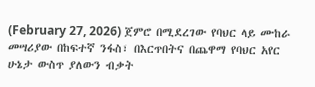(February 27, 2026) ጀምሮ በሚደረገው የባህር ላይ ሙከራ መሣሪያው በከፍተኛ ንፋስ፣ በእርጥበትና በጨዋማ የባህር አየር ሁኔታ ውስጥ ያለውን ብቃት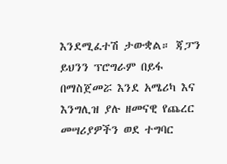እንደሚፈተሽ ታውቋል። ጃፓን ይህንን ፕሮግራም በይፋ በማስጀመሯ እንደ አሜሪካ እና እንግሊዝ ያሉ ዘመናዊ የጨረር መሣሪያዎችን ወደ ተግባር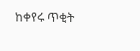ከቀየሩ ጥቂት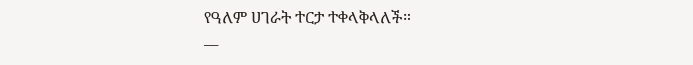የዓለም ሀገራት ተርታ ተቀላቅላለች።
__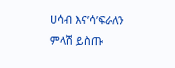ሀሳብ እና’ሳ’ፍራለን
ምላሽ ይስጡ